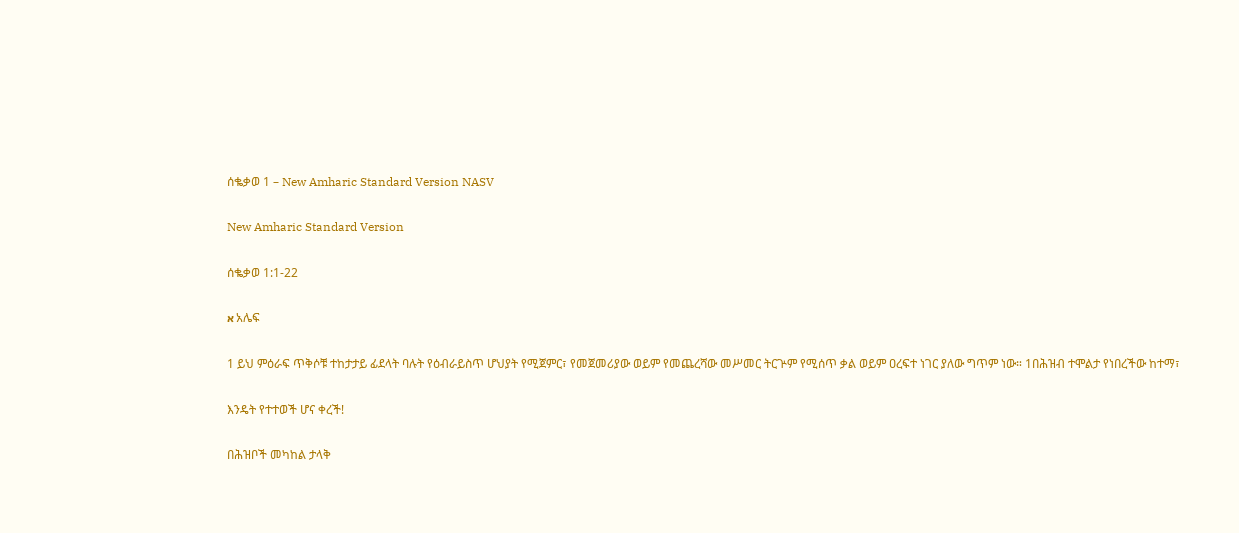ሰቈቃወ 1 – New Amharic Standard Version NASV

New Amharic Standard Version

ሰቈቃወ 1:1-22

א አሌፍ

1 ይህ ምዕራፍ ጥቅሶቹ ተከታታይ ፊደላት ባሉት የዕብራይስጥ ሆህያት የሚጀምር፣ የመጀመሪያው ወይም የመጨረሻው መሥመር ትርጕም የሚሰጥ ቃል ወይም ዐረፍተ ነገር ያለው ግጥም ነው። 1በሕዝብ ተሞልታ የነበረችው ከተማ፣

እንዴት የተተወች ሆና ቀረች!

በሕዝቦች መካከል ታላቅ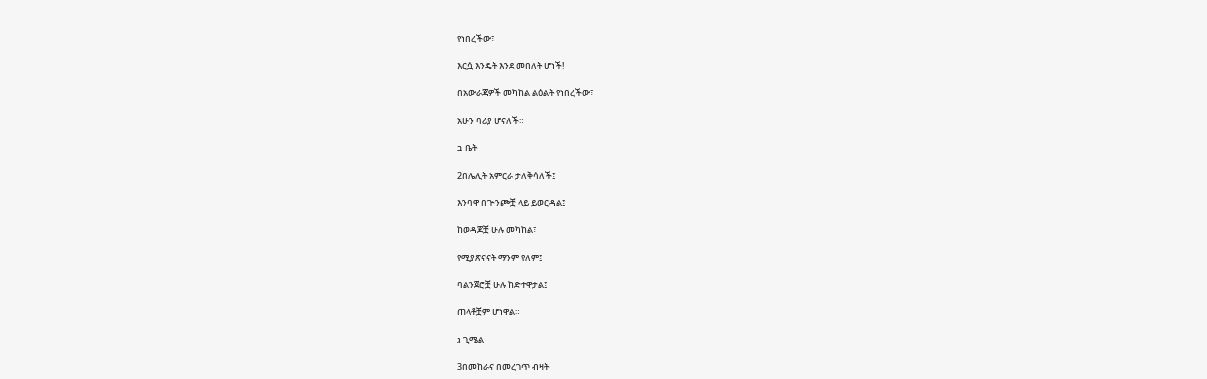የነበረችው፣

እርሷ እንዴት እንደ መበለት ሆነች!

በአውራጃዎች መካከል ልዕልት የነበረችው፣

አሁን ባሪያ ሆናለች።

ב ቤት

2በሌሊት አምርራ ታለቅሳለች፤

እንባዋ በጕንጮቿ ላይ ይወርዳል፤

ከወዳጆቿ ሁሉ መካከል፣

የሚያጽናናት ማንም የለም፤

ባልንጀሮቿ ሁሉ ከድተዋታል፤

ጠላቶቿም ሆነዋል።

ג ጊሜል

3በመከራና በመረገጥ ብዛት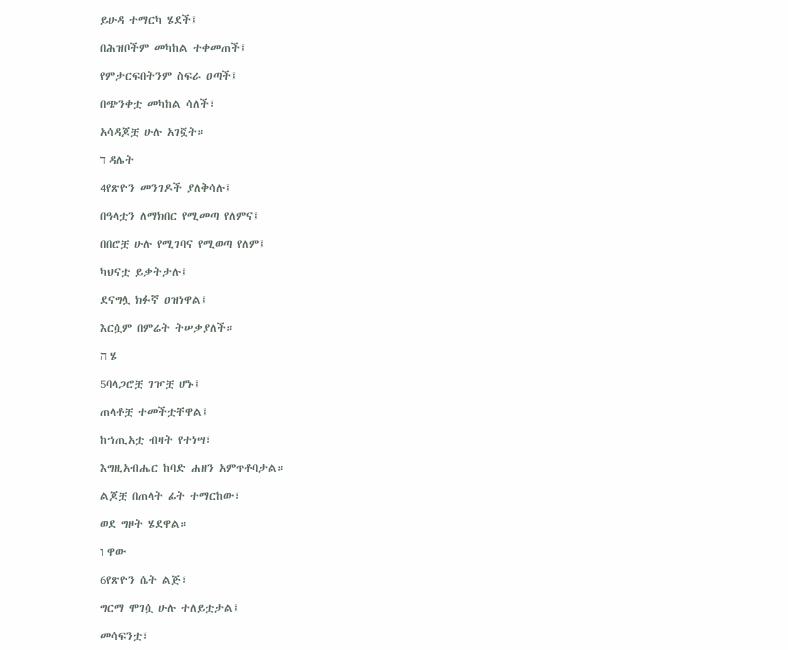ይሁዳ ተማርካ ሄደች፤

በሕዝቦችም መካከል ተቀመጠች፤

የምታርፍበትንም ስፍራ ዐጣች፤

በጭንቀቷ መካከል ሳለች፣

አሳዳጆቿ ሁሉ አገኟት።

ד ዳሌት

4የጽዮን መንገዶች ያለቅሳሉ፤

በዓላቷን ለማክበር የሚመጣ የለምና፤

በበሮቿ ሁሉ የሚገባና የሚወጣ የለም፤

ካህናቷ ይቃትታሉ፤

ደናግሏ ክፉኛ ዐዝነዋል፤

እርሷም በምሬት ትሠቃያለች።

ה ሄ

5ባላጋሮቿ ገዦቿ ሆኑ፤

ጠላቶቿ ተመችቷቸዋል፤

ከኀጢአቷ ብዛት የተነሣ፣

እግዚአብሔር ከባድ ሐዘን አምጥቶባታል።

ልጆቿ በጠላት ፊት ተማርከው፣

ወደ ግዞት ሄደዋል።

ו ዋው

6የጽዮን ሴት ልጅ፣

ግርማ ሞገሷ ሁሉ ተለይቷታል፤

መሳፍንቷ፣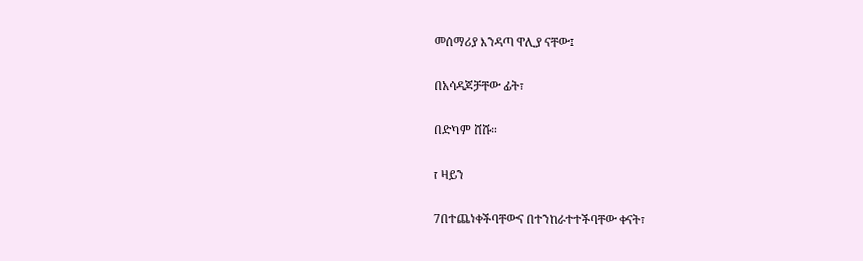መሰማሪያ እንዳጣ ዋሊያ ናቸው፤

በአሳዳጆቻቸው ፊት፣

በድካም ሸሹ።

ז ዛይን

7በተጨነቀችባቸውና በተንከራተተችባቸው ቀናት፣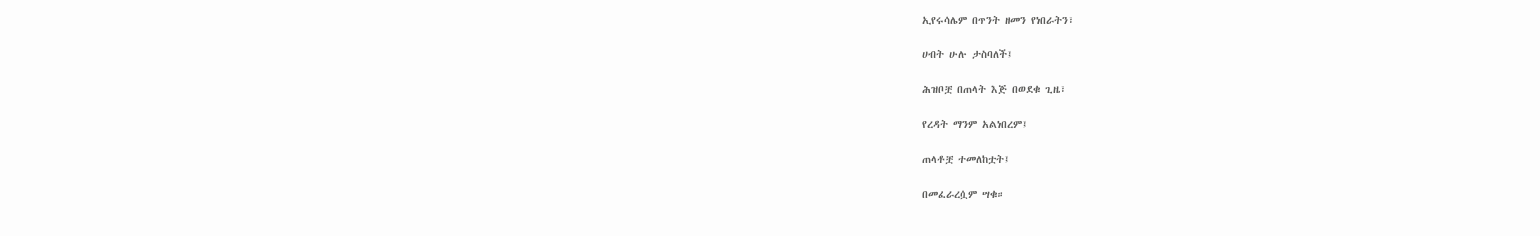ኢየሩሳሌም በጥንት ዘመን የነበራትን፣

ሀብት ሁሉ ታስባለች፤

ሕዝቦቿ በጠላት እጅ በወደቁ ጊዜ፣

የረዳት ማንም አልነበረም፤

ጠላቶቿ ተመለከቷት፤

በመፈራረሷም ሣቁ።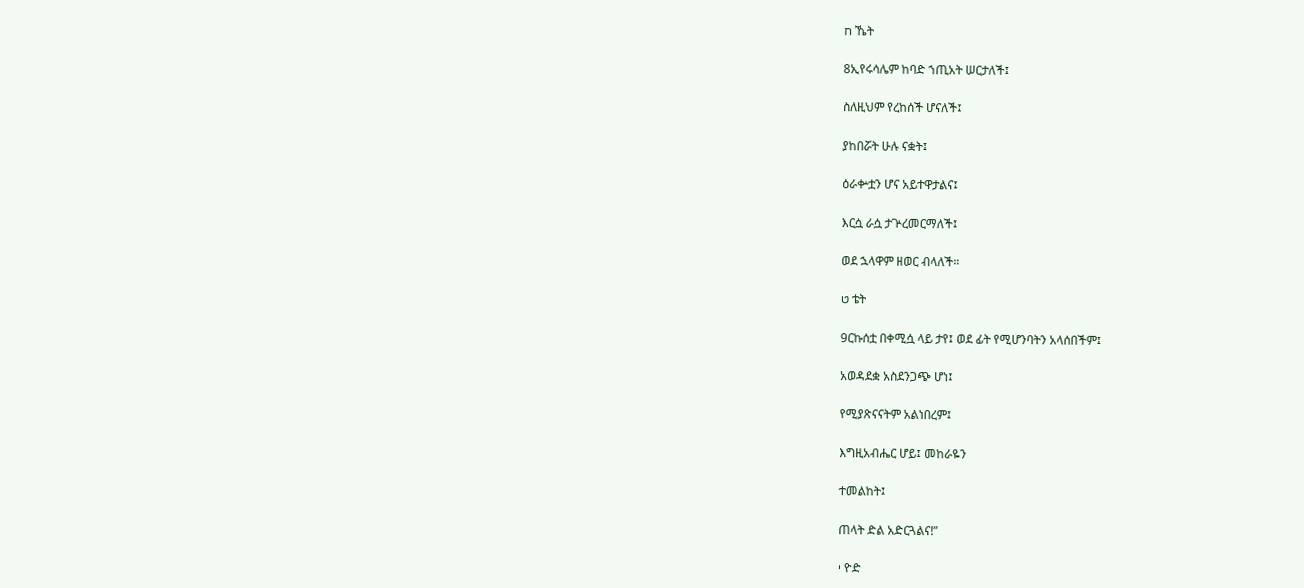ח ኼት

8ኢየሩሳሌም ከባድ ኀጢአት ሠርታለች፤

ስለዚህም የረከሰች ሆናለች፤

ያከበሯት ሁሉ ናቋት፤

ዕራቍቷን ሆና አይተዋታልና፤

እርሷ ራሷ ታጕረመርማለች፤

ወደ ኋላዋም ዘወር ብላለች።

ט ቴት

9ርኩሰቷ በቀሚሷ ላይ ታየ፤ ወደ ፊት የሚሆንባትን አላሰበችም፤

አወዳደቋ አስደንጋጭ ሆነ፤

የሚያጽናናትም አልነበረም፤

እግዚአብሔር ሆይ፤ መከራዬን

ተመልከት፤

ጠላት ድል አድርጓልና!”

י ዮድ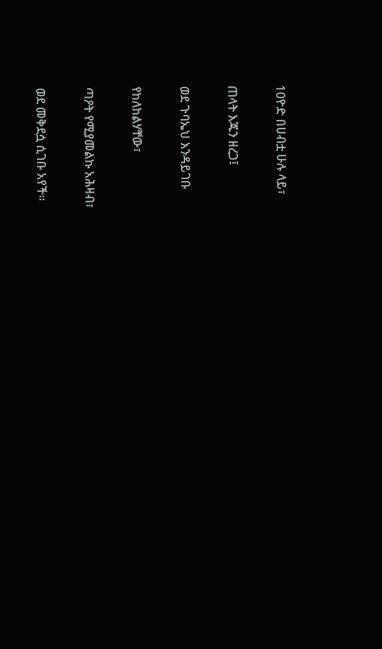10ዮድ በሀብቷ ሁሉ ላይ፣

ጠላት እጁን ዘረጋ፤

ወደ ጉባኤህ እንዳይገቡ

የከለከልሃቸው፣

ጣዖት የሚያመልኩ አሕዛብ፣

ወደ መቅደሷ ሲገቡ አየች።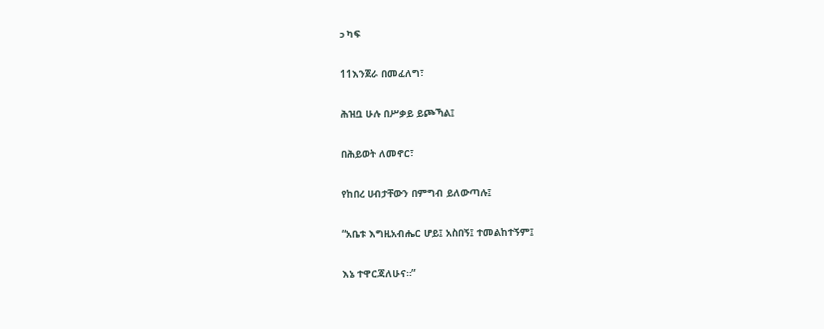כ ካፍ

11እንጀራ በመፈለግ፣

ሕዝቧ ሁሉ በሥቃይ ይጮኻል፤

በሕይወት ለመኖር፣

የከበረ ሀብታቸውን በምግብ ይለውጣሉ፤

“አቤቱ እግዚአብሔር ሆይ፤ አስበኝ፤ ተመልከተኝም፤

እኔ ተዋርጃለሁና።”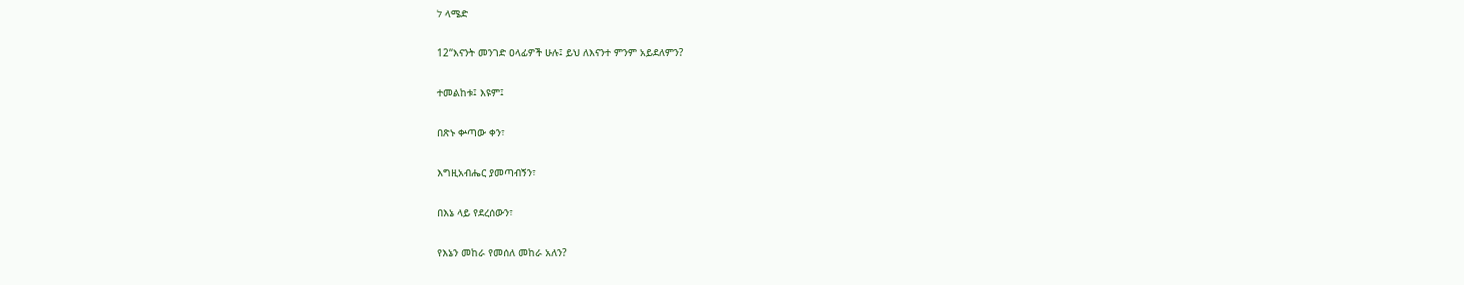ל ላሜድ

12“እናንት መንገድ ዐላፊዎች ሁሉ፤ ይህ ለእናንተ ምንም አይደለምን?

ተመልከቱ፤ እዩም፤

በጽኑ ቍጣው ቀን፣

እግዚአብሔር ያመጣብኝን፣

በእኔ ላይ የደረሰውን፣

የእኔን መከራ የመሰለ መከራ አለን?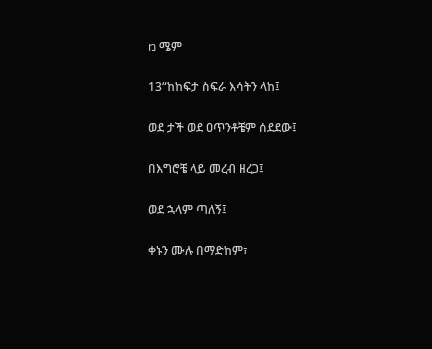מ ሜም

13“ከከፍታ ስፍራ እሳትን ላከ፤

ወደ ታች ወደ ዐጥንቶቼም ሰደደው፤

በእግሮቼ ላይ መረብ ዘረጋ፤

ወደ ኋላም ጣለኝ፤

ቀኑን ሙሉ በማድከም፣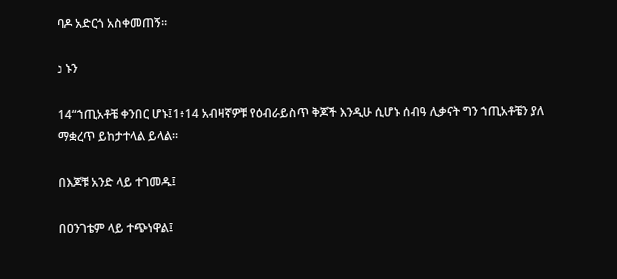ባዶ አድርጎ አስቀመጠኝ።

נ ኑን

14“ኀጢአቶቼ ቀንበር ሆኑ፤1፥14 አብዛኛዎቹ የዕብራይስጥ ቅጆች እንዲሁ ሲሆኑ ሰብዓ ሊቃናት ግን ኀጢአቶቼን ያለ ማቋረጥ ይከታተላል ይላል።

በእጆቹ አንድ ላይ ተገመዱ፤

በዐንገቴም ላይ ተጭነዋል፤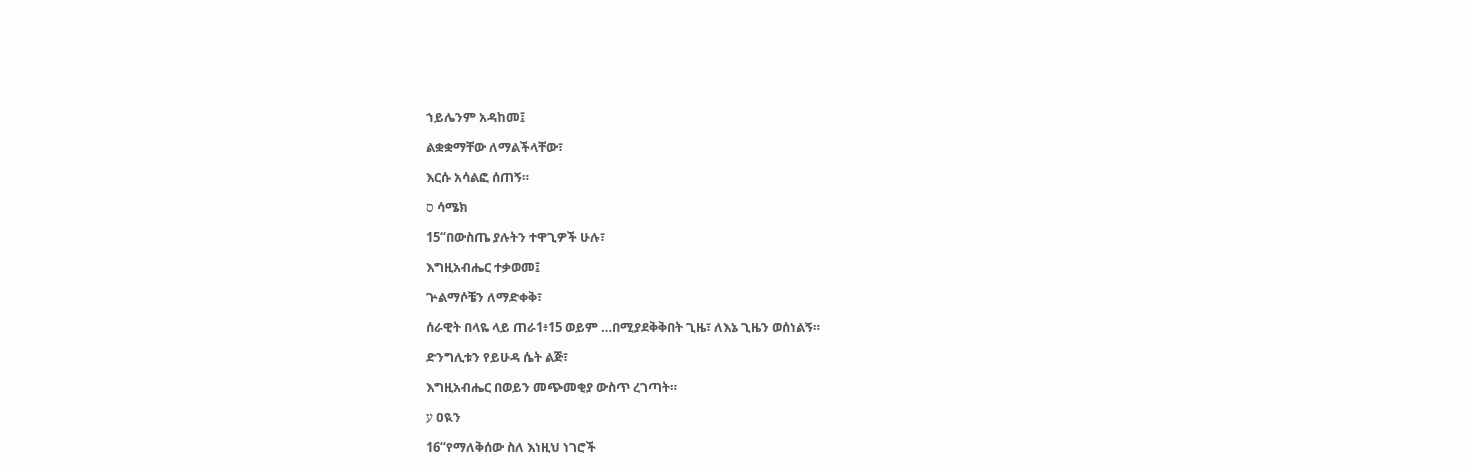ኀይሌንም አዳከመ፤

ልቋቋማቸው ለማልችላቸው፣

እርሱ አሳልፎ ሰጠኝ።

ס ሳሜክ

15“በውስጤ ያሉትን ተዋጊዎች ሁሉ፣

እግዚአብሔር ተቃወመ፤

ጕልማሶቼን ለማድቀቅ፣

ሰራዊት በላዬ ላይ ጠራ1፥15 ወይም …በሚያደቅቅበት ጊዜ፣ ለእኔ ጊዜን ወሰነልኝ።

ድንግሊቱን የይሁዳ ሴት ልጅ፣

እግዚአብሔር በወይን መጭመቂያ ውስጥ ረገጣት።

ע ዐዪን

16“የማለቅሰው ስለ እነዚህ ነገሮች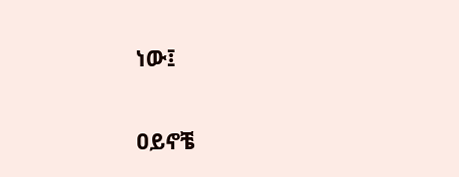ነው፤

ዐይኖቼ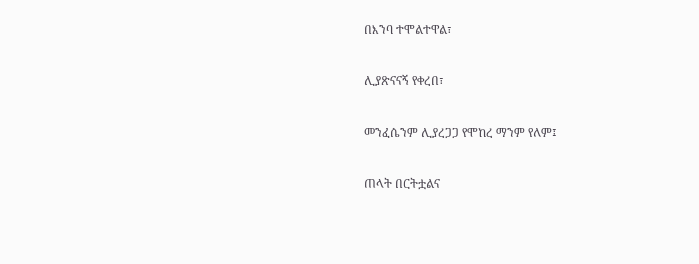በእንባ ተሞልተዋል፣

ሊያጽናናኝ የቀረበ፣

መንፈሴንም ሊያረጋጋ የሞከረ ማንም የለም፤

ጠላት በርትቷልና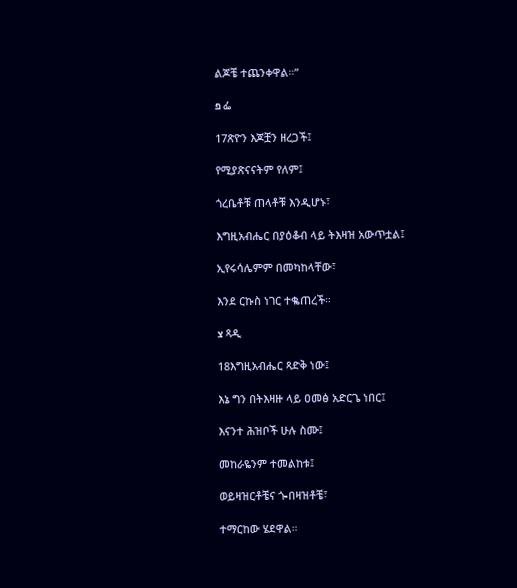ልጆቼ ተጨንቀዋል።”

פ ፌ

17ጽዮን እጆቿን ዘረጋች፤

የሚያጽናናትም የለም፤

ጎረቤቶቹ ጠላቶቹ እንዲሆኑ፣

እግዚአብሔር በያዕቆብ ላይ ትእዛዝ አውጥቷል፤

ኢየሩሳሌምም በመካከላቸው፣

እንደ ርኩስ ነገር ተቈጠረች።

צ ጻዲ

18እግዚአብሔር ጻድቅ ነው፤

እኔ ግን በትእዛዙ ላይ ዐመፅ አድርጌ ነበር፤

እናንተ ሕዝቦች ሁሉ ስሙ፤

መከራዬንም ተመልከቱ፤

ወይዛዝርቶቼና ጐበዛዝቶቼ፣

ተማርከው ሄደዋል።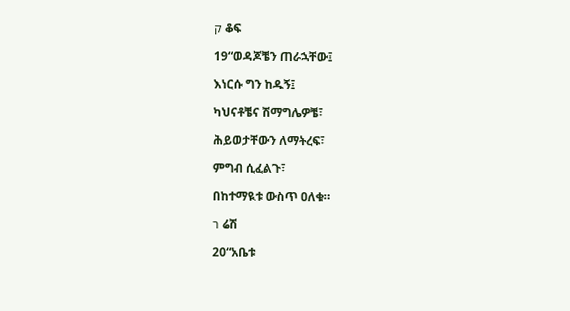ק ቆፍ

19“ወዳጆቼን ጠራኋቸው፤

እነርሱ ግን ከዱኝ፤

ካህናቶቼና ሽማግሌዎቼ፣

ሕይወታቸውን ለማትረፍ፣

ምግብ ሲፈልጉ፣

በከተማዪቱ ውስጥ ዐለቁ።

ר ሬሽ

20“አቤቱ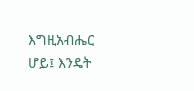እግዚአብሔር ሆይ፤ እንዴት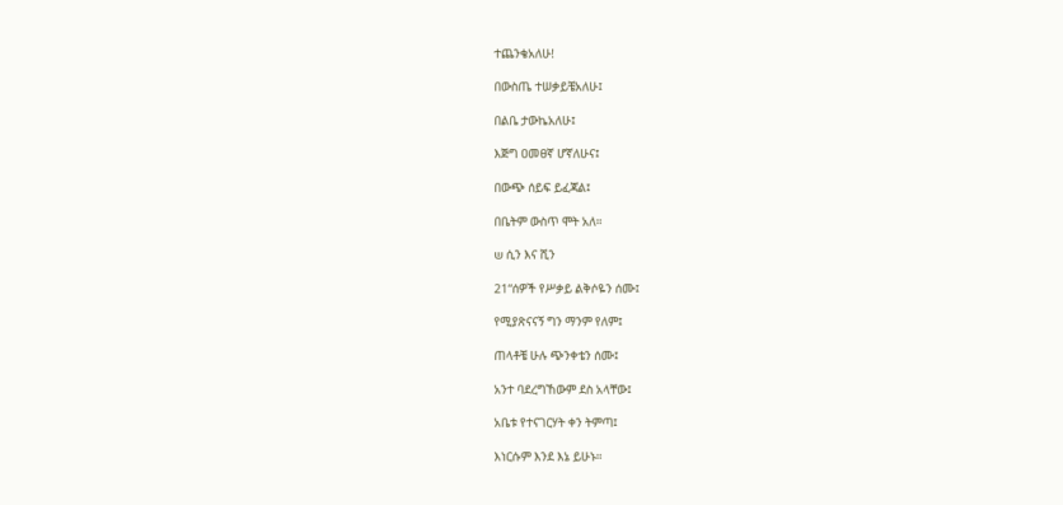ተጨንቄአለሁ!

በውስጤ ተሠቃይቼአለሁ፤

በልቤ ታውኬአለሁ፤

እጅግ ዐመፀኛ ሆኛለሁና፤

በውጭ ሰይፍ ይፈጃል፤

በቤትም ውስጥ ሞት አለ።

ש ሲን እና ሺን

21“ሰዎች የሥቃይ ልቅሶዬን ሰሙ፤

የሚያጽናናኝ ግን ማንም የለም፤

ጠላቶቼ ሁሉ ጭንቀቴን ሰሙ፤

አንተ ባደረግኸውም ደስ አላቸው፤

አቤቱ የተናገርሃት ቀን ትምጣ፤

እነርሱም እንደ እኔ ይሁኑ።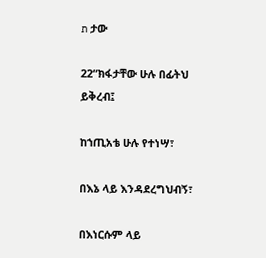ת ታው

22“ክፋታቸው ሁሉ በፊትህ ይቅረብ፤

ከኀጢአቴ ሁሉ የተነሣ፣

በእኔ ላይ እንዳደረግህብኝ፣

በእነርሱም ላይ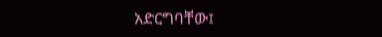አድርግባቸው፤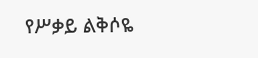የሥቃይ ልቅሶዬ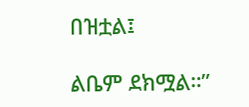በዝቷል፤

ልቤም ደክሟል።”